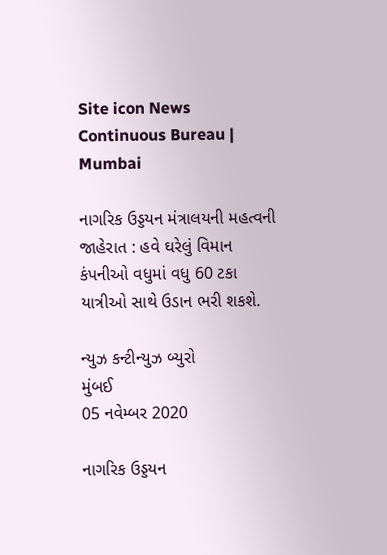Site icon News Continuous Bureau | Mumbai

નાગરિક ઉડ્ડયન મંત્રાલયની મહત્વની જાહેરાત : હવે ઘરેલું વિમાન કંપનીઓ વધુમાં વધુ 60 ટકા યાત્રીઓ સાથે ઉડાન ભરી શકશે.

ન્યુઝ કન્ટીન્યુઝ બ્યુરો
મુંબઈ
05 નવેમ્બર 2020

નાગરિક ઉડ્ડયન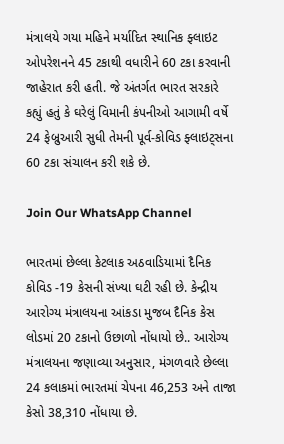મંત્રાલયે ગયા મહિને મર્યાદિત સ્થાનિક ફ્લાઇટ ઓપરેશનને 45 ટકાથી વધારીને 60 ટકા કરવાની જાહેરાત કરી હતી. જે અંતર્ગત ભારત સરકારે કહ્યું હતું કે ઘરેલું વિમાની કંપનીઓ આગામી વર્ષે 24 ફેબ્રુઆરી સુધી તેમની પૂર્વ-કોવિડ ફ્લાઇટ્સના 60 ટકા સંચાલન કરી શકે છે.

Join Our WhatsApp Channel

ભારતમાં છેલ્લા કેટલાક અઠવાડિયામાં દૈનિક કોવિડ -19 કેસની સંખ્યા ઘટી રહી છે. કેન્દ્રીય આરોગ્ય મંત્રાલયના આંકડા મુજબ દૈનિક કેસ લોડમાં 20 ટકાનો ઉછાળો નોંધાયો છે.. આરોગ્ય મંત્રાલયના જણાવ્યા અનુસાર, મંગળવારે છેલ્લા 24 કલાકમાં ભારતમાં ચેપના 46,253 અને તાજા કેસો 38,310 નોંધાયા છે.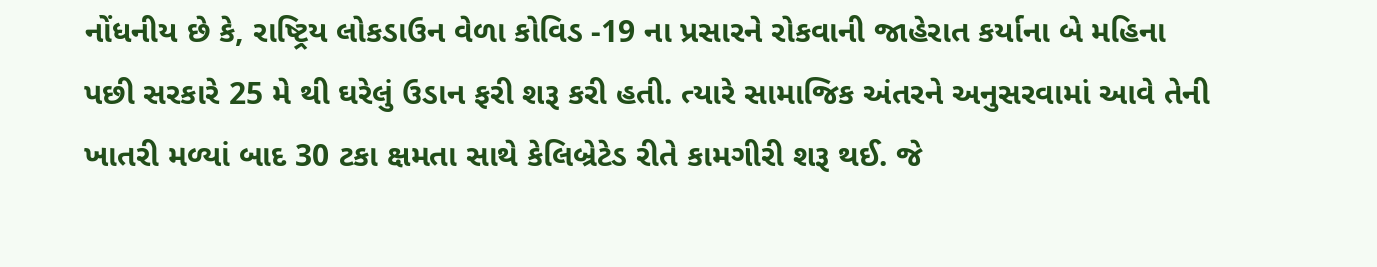નોંધનીય છે કે, રાષ્ટ્રિય લોકડાઉન વેળા કોવિડ -19 ના પ્રસારને રોકવાની જાહેરાત કર્યાના બે મહિના પછી સરકારે 25 મે થી ઘરેલું ઉડાન ફરી શરૂ કરી હતી. ત્યારે સામાજિક અંતરને અનુસરવામાં આવે તેની ખાતરી મળ્યાં બાદ 30 ટકા ક્ષમતા સાથે કેલિબ્રેટેડ રીતે કામગીરી શરૂ થઈ. જે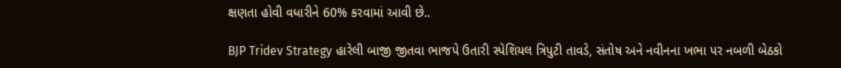ક્ષણતા હોવી વધારીને 60% કરવામાં આવી છે..

BJP Tridev Strategy હારેલી બાજી જીતવા ભાજપે ઉતારી સ્પેશિયલ ત્રિપુટી તાવડે, સંતોષ અને નવીનના ખભા પર નબળી બેઠકો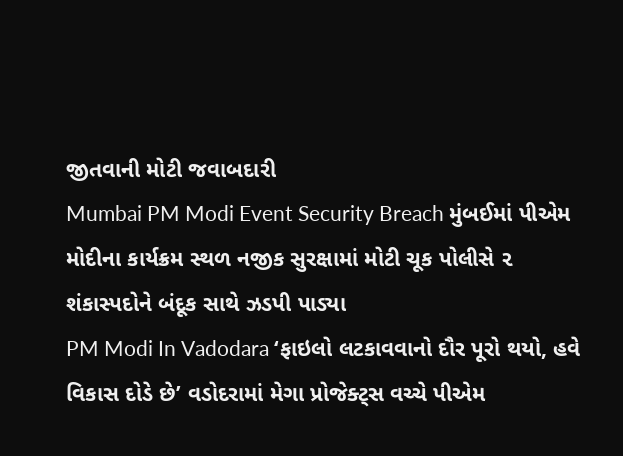જીતવાની મોટી જવાબદારી
Mumbai PM Modi Event Security Breach મુંબઈમાં પીએમ મોદીના કાર્યક્રમ સ્થળ નજીક સુરક્ષામાં મોટી ચૂક પોલીસે ૨ શંકાસ્પદોને બંદૂક સાથે ઝડપી પાડ્યા
PM Modi In Vadodara ‘ફાઇલો લટકાવવાનો દૌર પૂરો થયો, હવે વિકાસ દોડે છે’ વડોદરામાં મેગા પ્રોજેક્ટ્સ વચ્ચે પીએમ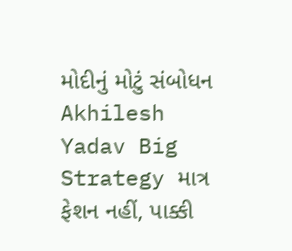મોદીનું મોટું સંબોધન
Akhilesh Yadav Big Strategy માત્ર ફેશન નહીં, પાક્કી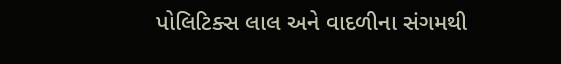પોલિટિક્સ લાલ અને વાદળીના સંગમથી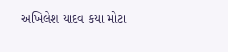અખિલેશ યાદવ કયા મોટા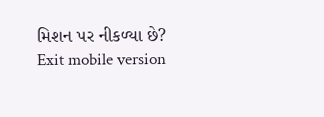મિશન પર નીકળ્યા છે?
Exit mobile version